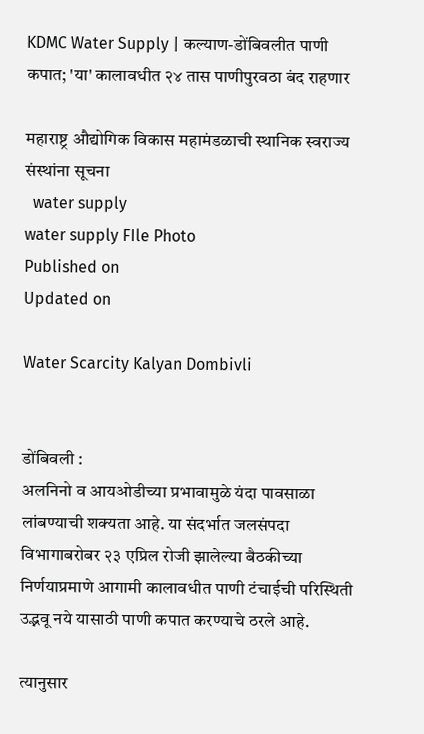KDMC Water Supply | कल्याण-डोंबिवलीत पाणी कपात; 'या' कालावधीत २४ तास पाणीपुरवठा बंद राहणार

महाराष्ट्र औद्योगिक विकास महामंडळाची स्थानिक स्वराज्य संस्थांना सूचना
  water supply
water supply FIle Photo
Published on
Updated on

Water Scarcity Kalyan Dombivli


डोंबिवली :
अलनिनो व आयओडीच्या प्रभावामुळे यंदा पावसाळा लांबण्याची शक्यता आहे. या संदर्भात जलसंपदा विभागाबरोबर २३ एप्रिल रोजी झालेल्या बैठकीच्या निर्णयाप्रमाणे आगामी कालावधीत पाणी टंचाईची परिस्थिती उद्भवू नये यासाठी पाणी कपात करण्याचे ठरले आहे.

त्यानुसार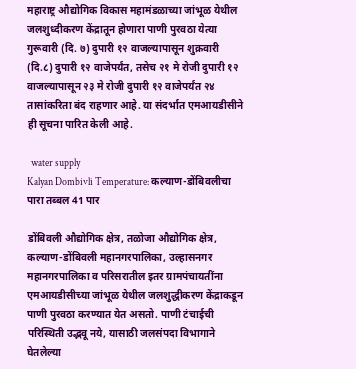महाराष्ट्र औद्योगिक विकास महामंडळाच्या जांभूळ येथील जलशुध्दीकरण केंद्रातून होणारा पाणी पुरवठा येत्या गुरूवारी (दि. ७) दुपारी १२ वाजल्यापासून शुक्रवारी (दि.८) दुपारी १२ वाजेपर्यंत, तसेच २१ मे रोजी दुपारी १२ वाजल्यापासून २३ मे रोजी दुपारी १२ वाजेपर्यंत २४ तासांकरिता बंद राहणार आहे. या संदर्भात एमआयडीसीने ही सूचना पारित केली आहे.

  water supply
Kalyan Dombivli Temperature: कल्याण-डोंबिवलीचा पारा तब्बल 41 पार

डोंबिवली औद्योगिक क्षेत्र, तळोजा औद्योगिक क्षेत्र, कल्याण-डोंबिवली महानगरपालिका, उल्हासनगर महानगरपालिका व परिसरातील इतर ग्रामपंचायतींना एमआयडीसीच्या जांभूळ येथील जलशुद्धीकरण केंद्राकडून पाणी पुरवठा करण्यात येत असतो. पाणी टंचाईची परिस्थिती उद्भवू नये, यासाठी जलसंपदा विभागाने घेतलेल्या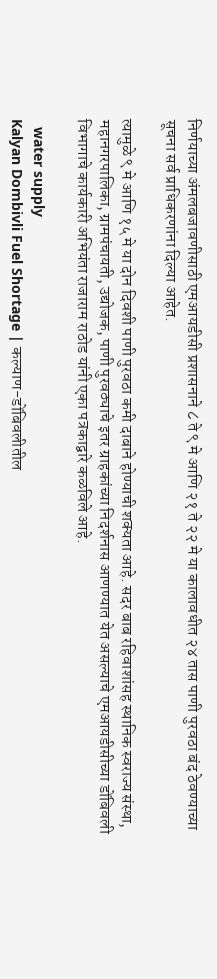निर्णयाच्या अंमलबजावणीसाठी एमआयडीसी प्रशासनाने ८ ते ९ मे आणि २१ ते २२ मे या कालावधीत २४ तास पाणी पुरवठा बंद ठेवण्याच्या सूचना सर्व प्राधिकरणांना दिल्या आहेत.

त्यामुळे ९ मे आणि १५ मे या दोन दिवशी पाणी पुरवठा कमी दाबाने होण्याची शक्यता आहे. सदर बाब रहिवाशांसह स्थानिक स्वराज्य संस्था, महानगरपालिका, ग्रामपंचायती, उद्योजक, पाणी पुरवठ्याचे इतर ग्राहकांच्या निदर्शनास आणण्यात येत असल्याचे एमआयडीसीच्या डोंबिवली विभागाचे कार्यकारी अभियंता राजाराम राठोड यांनी एका पत्रकाद्वारे कळविले आहे.

  water supply
Kalyan Dombivli Fuel Shortage | कल्याण-डोंबिवलीतील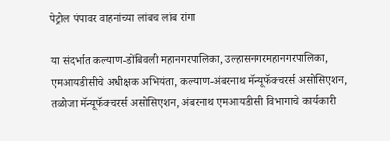पेट्रोल पंपावर वाहनांच्या लांबच लांब रांगा

या संदर्भात कल्याण-डोंबिवली महानगरपालिका, उल्हासनगरमहानगरपालिका, एमआयडीसीचे अधीक्षक अभियंता, कल्याण-अंबरनाथ मॅन्यूफॅक्चरर्स असोसिएशन, तळोजा मॅन्यूफॅक्चरर्स असोसिएशन, अंबरनाथ एमआयडीसी विभागाचे कार्यकारी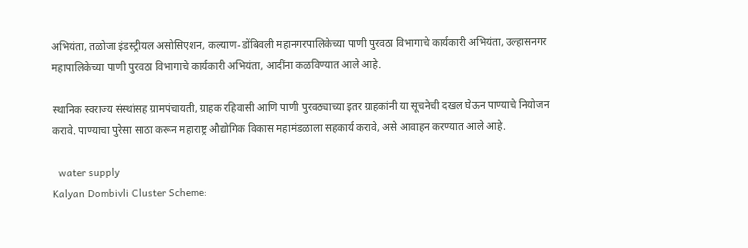अभियंता, तळोजा इंडस्ट्रीयल असोसिएशन, कल्याण-डोंबिवली महानगरपालिकेच्या पाणी पुरवठा विभागाचे कार्यकारी अभियंता, उल्हासनगर महापालिकेच्या पाणी पुरवठा विभागाचे कार्यकारी अभियंता, आदींना कळविण्यात आले आहे.

स्थानिक स्वराज्य संस्थांसह ग्रामपंचायती, ग्राहक रहिवासी आणि पाणी पुरवठ्याच्या इतर ग्राहकांनी या सूचनेची दखल घेऊन पाण्याचे नियोजन करावे. पाण्याचा पुरेसा साठा करून महाराष्ट्र औद्योगिक विकास महामंडळाला सहकार्य करावे, असे आवाहन करण्यात आले आहे.

  water supply
Kalyan Dombivli Cluster Scheme: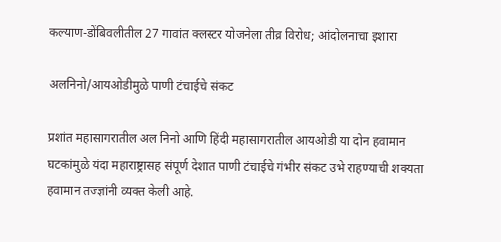कल्याण-डोंबिवलीतील 27 गावांत क्लस्टर योजनेला तीव्र विरोध; आंदोलनाचा इशारा

अलनिनो/आयओडीमुळे पाणी टंचाईचे संकट

प्रशांत महासागरातील अल निनो आणि हिंदी महासागरातील आयओडी या दोन हवामान घटकांमुळे यंदा महाराष्ट्रासह संपूर्ण देशात पाणी टंचाईचे गंभीर संकट उभे राहण्याची शक्यता हवामान तज्ज्ञांनी व्यक्त केली आहे.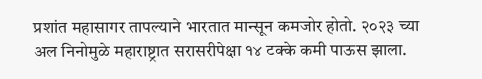प्रशांत महासागर तापल्याने भारतात मान्सून कमजोर होतो. २०२३ च्या अल निनोमुळे महाराष्ट्रात सरासरीपेक्षा १४ टक्के कमी पाऊस झाला.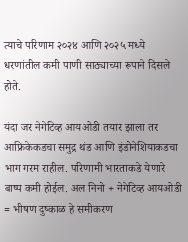त्याचे परिणाम २०२४ आणि २०२५ मध्ये धरणांतील कमी पाणी साठ्याच्या रूपाने दिसले होते.

यंदा जर नेगेटिव्ह आयओडी तयार झाला तर आफ्रिकेकडचा समुद्र थंड आणि इंडोनेशियाकडचा भाग गरम राहील. परिणामी भारताकडे येणारे बाष्प कमी होईल. अल निनो + नेगेटिव्ह आयओडी = भीषण दुष्काळ हे समीकरण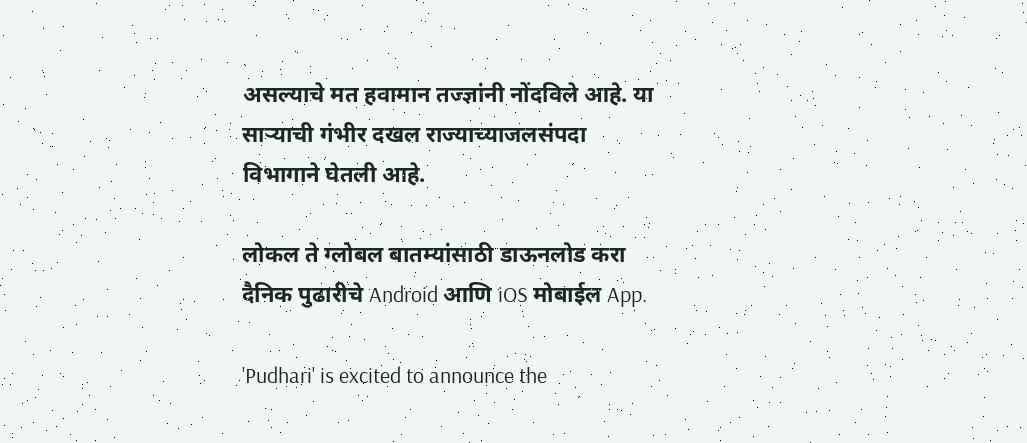असल्याचे मत हवामान तज्ज्ञांनी नोंदविले आहे. या साऱ्याची गंभीर दखल राज्याच्याजलसंपदा विभागाने घेतली आहे.

लोकल ते ग्लोबल बातम्यांसाठी डाऊनलोड करा दैनिक पुढारीचे Android आणि iOS मोबाईल App.

'Pudhari' is excited to announce the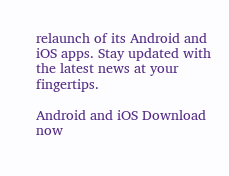relaunch of its Android and iOS apps. Stay updated with the latest news at your fingertips.

Android and iOS Download now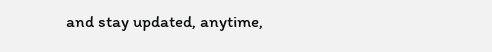and stay updated, anytime,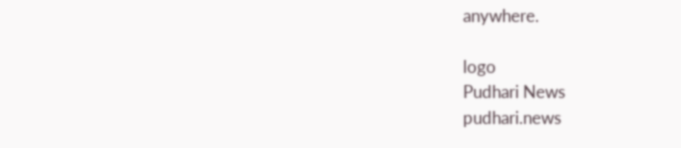anywhere.

logo
Pudhari News
pudhari.news